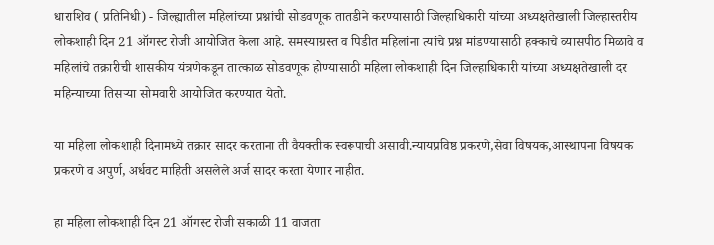धाराशिव ( प्रतिनिधी) - जिल्ह्यातील महिलांच्या प्रश्नांची सोडवणूक तातडीने करण्यासाठी जिल्हाधिकारी यांच्या अध्यक्षतेखाली जिल्हास्तरीय लोकशाही दिन 21 ऑगस्ट रोजी आयोजित केला आहे. समस्याग्रस्त व पिडीत महिलांना त्यांचे प्रश्न मांडण्यासाठी हक्काचे व्यासपीठ मिळावे व महिलांचे तक्रारीची शासकीय यंत्रणेकडून तात्काळ सोडवणूक होण्यासाठी महिला लोकशाही दिन जिल्हाधिकारी यांच्या अध्यक्षतेखाली दर महिन्याच्या तिसऱ्या सोमवारी आयोजित करण्यात येतो.

या महिला लोकशाही दिनामध्ये तक्रार सादर करताना ती वैयक्तीक स्वरूपाची असावी.न्यायप्रविष्ठ प्रकरणे,सेवा विषयक,आस्थापना विषयक प्रकरणे व अपुर्ण, अर्धवट माहिती असलेले अर्ज सादर करता येणार नाहीत.

हा महिला लोकशाही दिन 21 ऑगस्ट रोजी सकाळी 11 वाजता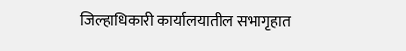जिल्हाधिकारी कार्यालयातील सभागृहात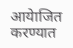आयेाजित करण्यात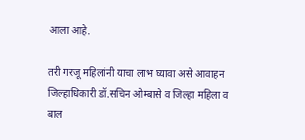आला आहे.

तरी गरजू महिलांनी याचा लाभ घ्यावा असे आवाहन जिल्हाधिकारी डॉ.सचिन ओम्बासे व जिल्हा महिला व बाल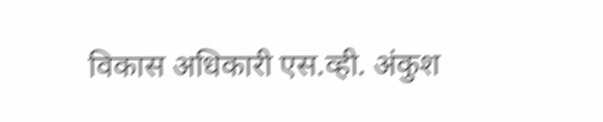विकास अधिकारी एस.व्ही. अंकुश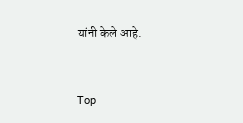यांनी केले आहे.


Top